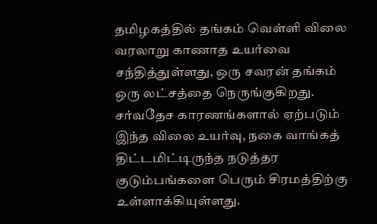தமிழகத்தில் தங்கம் வெள்ளி விலை வரலாறு காணாத உயர்வை சந்தித்துள்ளது, ஒரு சவரன் தங்கம் ஒரு லட்சத்தை நெருங்குகிறது. சர்வதேச காரணங்களால் ஏற்படும் இந்த விலை உயர்வு, நகை வாங்கத் திட்டமிட்டிருந்த நடுத்தர குடும்பங்களை பெரும் சிரமத்திற்கு உள்ளாக்கியுள்ளது.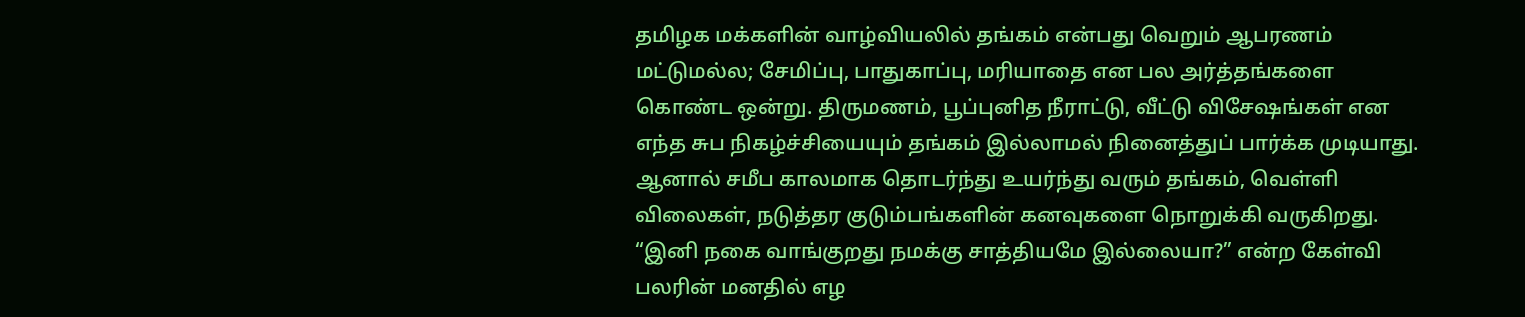தமிழக மக்களின் வாழ்வியலில் தங்கம் என்பது வெறும் ஆபரணம் மட்டுமல்ல; சேமிப்பு, பாதுகாப்பு, மரியாதை என பல அர்த்தங்களை கொண்ட ஒன்று. திருமணம், பூப்புனித நீராட்டு, வீட்டு விசேஷங்கள் என எந்த சுப நிகழ்ச்சியையும் தங்கம் இல்லாமல் நினைத்துப் பார்க்க முடியாது. ஆனால் சமீப காலமாக தொடர்ந்து உயர்ந்து வரும் தங்கம், வெள்ளி விலைகள், நடுத்தர குடும்பங்களின் கனவுகளை நொறுக்கி வருகிறது. “இனி நகை வாங்குறது நமக்கு சாத்தியமே இல்லையா?” என்ற கேள்வி பலரின் மனதில் எழ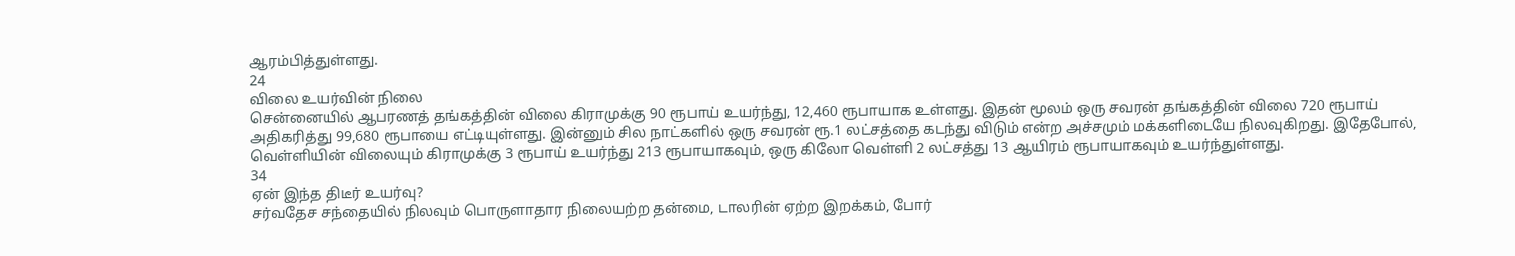ஆரம்பித்துள்ளது.
24
விலை உயர்வின் நிலை
சென்னையில் ஆபரணத் தங்கத்தின் விலை கிராமுக்கு 90 ரூபாய் உயர்ந்து, 12,460 ரூபாயாக உள்ளது. இதன் மூலம் ஒரு சவரன் தங்கத்தின் விலை 720 ரூபாய் அதிகரித்து 99,680 ரூபாயை எட்டியுள்ளது. இன்னும் சில நாட்களில் ஒரு சவரன் ரூ.1 லட்சத்தை கடந்து விடும் என்ற அச்சமும் மக்களிடையே நிலவுகிறது. இதேபோல், வெள்ளியின் விலையும் கிராமுக்கு 3 ரூபாய் உயர்ந்து 213 ரூபாயாகவும், ஒரு கிலோ வெள்ளி 2 லட்சத்து 13 ஆயிரம் ரூபாயாகவும் உயர்ந்துள்ளது.
34
ஏன் இந்த திடீர் உயர்வு?
சர்வதேச சந்தையில் நிலவும் பொருளாதார நிலையற்ற தன்மை, டாலரின் ஏற்ற இறக்கம், போர்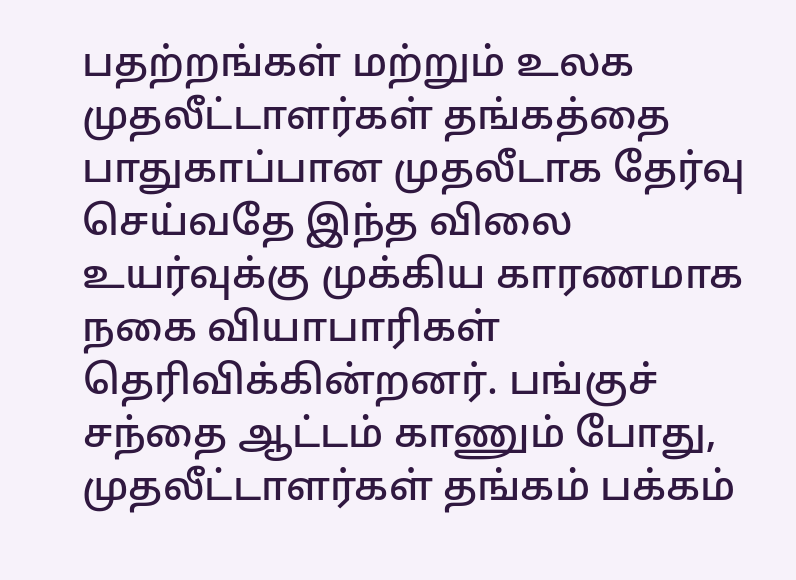பதற்றங்கள் மற்றும் உலக முதலீட்டாளர்கள் தங்கத்தை பாதுகாப்பான முதலீடாக தேர்வு செய்வதே இந்த விலை உயர்வுக்கு முக்கிய காரணமாக நகை வியாபாரிகள் தெரிவிக்கின்றனர். பங்குச் சந்தை ஆட்டம் காணும் போது, முதலீட்டாளர்கள் தங்கம் பக்கம்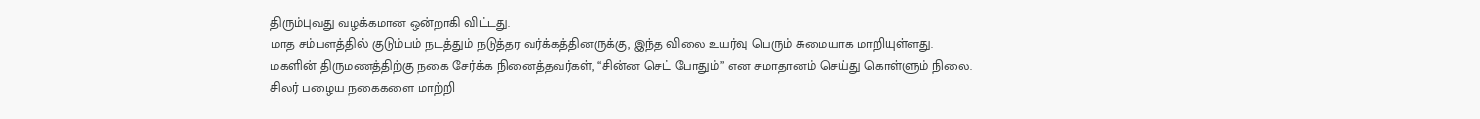திரும்புவது வழக்கமான ஒன்றாகி விட்டது.
மாத சம்பளத்தில் குடும்பம் நடத்தும் நடுத்தர வர்க்கத்தினருக்கு, இந்த விலை உயர்வு பெரும் சுமையாக மாறியுள்ளது. மகளின் திருமணத்திற்கு நகை சேர்க்க நினைத்தவர்கள், “சின்ன செட் போதும்” என சமாதானம் செய்து கொள்ளும் நிலை. சிலர் பழைய நகைகளை மாற்றி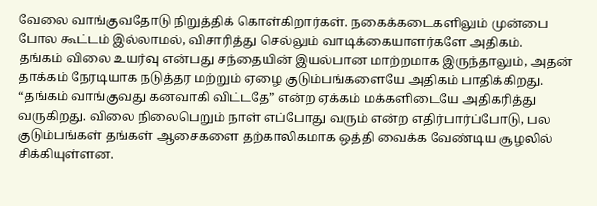வேலை வாங்குவதோடு நிறுத்திக் கொள்கிறார்கள். நகைக்கடைகளிலும் முன்பை போல கூட்டம் இல்லாமல், விசாரித்து செல்லும் வாடிக்கையாளர்களே அதிகம்.
தங்கம் விலை உயர்வு என்பது சந்தையின் இயல்பான மாற்றமாக இருந்தாலும், அதன் தாக்கம் நேரடியாக நடுத்தர மற்றும் ஏழை குடும்பங்களையே அதிகம் பாதிக்கிறது. “தங்கம் வாங்குவது கனவாகி விட்டதே” என்ற ஏக்கம் மக்களிடையே அதிகரித்து வருகிறது. விலை நிலைபெறும் நாள் எப்போது வரும் என்ற எதிர்பார்ப்போடு, பல குடும்பங்கள் தங்கள் ஆசைகளை தற்காலிகமாக ஒத்தி வைக்க வேண்டிய சூழலில் சிக்கியுள்ளன.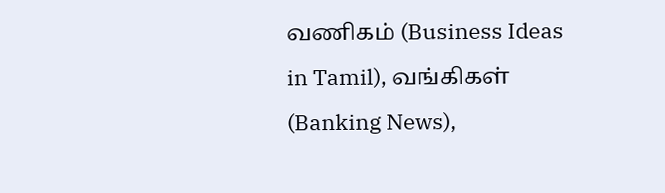வணிகம் (Business Ideas in Tamil), வங்கிகள் (Banking News),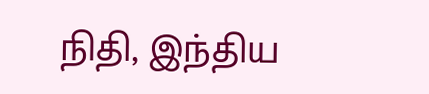நிதி, இந்திய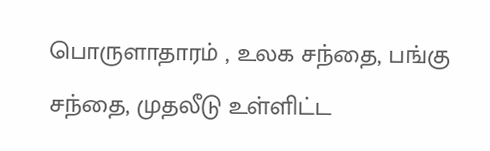பொருளாதாரம் , உலக சந்தை, பங்கு சந்தை, முதலீடு உள்ளிட்ட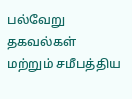பல்வேறு தகவல்கள் மற்றும் சமீபத்திய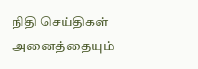நிதி செய்திகள் அனைத்தையும்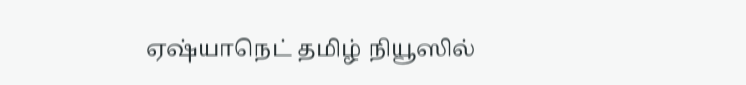ஏஷ்யாநெட் தமிழ் நியூஸில்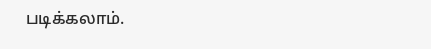படிக்கலாம்.